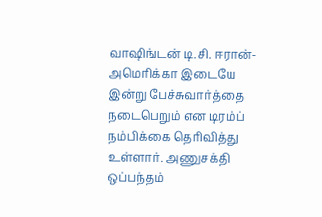வாஷிங்டன் டி.சி. ஈரான்-அமெரிக்கா இடையே இன்று பேச்சுவார்த்தை நடைபெறும் என டிரம்ப் நம்பிக்கை தெரிவித்து உள்ளார். அணுசக்தி ஒப்பந்தம்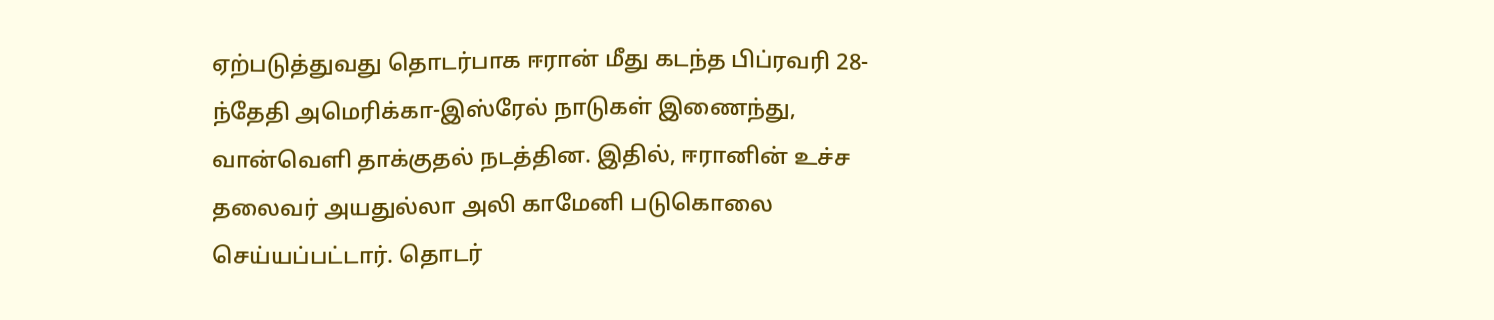ஏற்படுத்துவது தொடர்பாக ஈரான் மீது கடந்த பிப்ரவரி 28-ந்தேதி அமெரிக்கா-இஸ்ரேல் நாடுகள் இணைந்து, வான்வெளி தாக்குதல் நடத்தின. இதில், ஈரானின் உச்ச தலைவர் அயதுல்லா அலி காமேனி படுகொலை செய்யப்பட்டார். தொடர்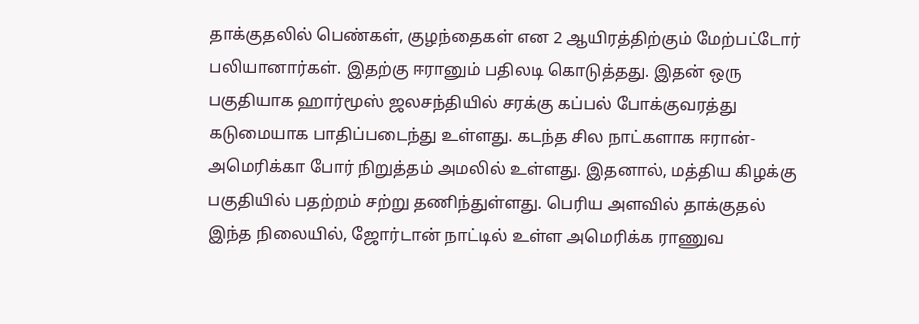தாக்குதலில் பெண்கள், குழந்தைகள் என 2 ஆயிரத்திற்கும் மேற்பட்டோர் பலியானார்கள். இதற்கு ஈரானும் பதிலடி கொடுத்தது. இதன் ஒரு பகுதியாக ஹார்மூஸ் ஜலசந்தியில் சரக்கு கப்பல் போக்குவரத்து கடுமையாக பாதிப்படைந்து உள்ளது. கடந்த சில நாட்களாக ஈரான்-அமெரிக்கா போர் நிறுத்தம் அமலில் உள்ளது. இதனால், மத்திய கிழக்கு பகுதியில் பதற்றம் சற்று தணிந்துள்ளது. பெரிய அளவில் தாக்குதல் இந்த நிலையில், ஜோர்டான் நாட்டில் உள்ள அமெரிக்க ராணுவ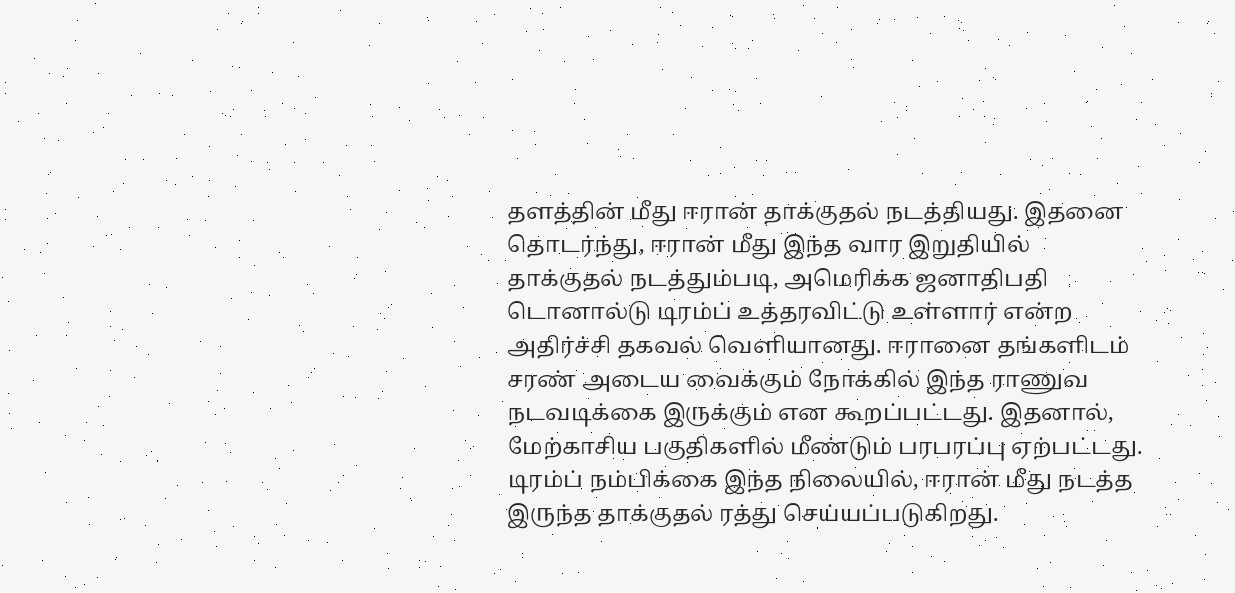தளத்தின் மீது ஈரான் தாக்குதல் நடத்தியது. இதனை தொடர்ந்து, ஈரான் மீது இந்த வார இறுதியில் தாக்குதல் நடத்தும்படி, அமெரிக்க ஜனாதிபதி டொனால்டு டிரம்ப் உத்தரவிட்டு உள்ளார் என்ற அதிர்ச்சி தகவல் வெளியானது. ஈரானை தங்களிடம் சரண் அடைய வைக்கும் நோக்கில் இந்த ராணுவ நடவடிக்கை இருக்கும் என கூறப்பட்டது. இதனால், மேற்காசிய பகுதிகளில் மீண்டும் பரபரப்பு ஏற்பட்டது. டிரம்ப் நம்பிக்கை இந்த நிலையில், ஈரான் மீது நடத்த இருந்த தாக்குதல் ரத்து செய்யப்படுகிறது.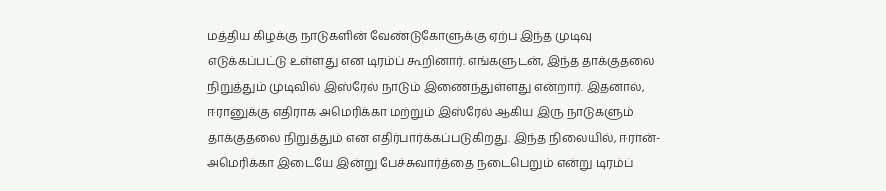மத்திய கிழக்கு நாடுகளின் வேண்டுகோளுக்கு ஏற்ப இந்த முடிவு எடுக்கப்பட்டு உள்ளது என டிரம்ப் கூறினார். எங்களுடன், இந்த தாக்குதலை நிறுத்தும் முடிவில் இஸ்ரேல் நாடும் இணைந்துள்ளது என்றார். இதனால், ஈரானுக்கு எதிராக அமெரிக்கா மற்றும் இஸ்ரேல் ஆகிய இரு நாடுகளும் தாக்குதலை நிறுத்தும் என எதிர்பார்க்கப்படுகிறது. இந்த நிலையில், ஈரான்-அமெரிக்கா இடையே இன்று பேச்சுவார்த்தை நடைபெறும் என்று டிரம்ப்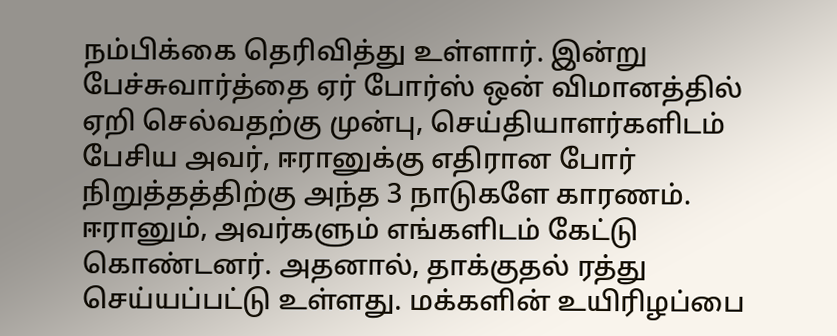நம்பிக்கை தெரிவித்து உள்ளார். இன்று பேச்சுவார்த்தை ஏர் போர்ஸ் ஒன் விமானத்தில் ஏறி செல்வதற்கு முன்பு, செய்தியாளர்களிடம் பேசிய அவர், ஈரானுக்கு எதிரான போர் நிறுத்தத்திற்கு அந்த 3 நாடுகளே காரணம். ஈரானும், அவர்களும் எங்களிடம் கேட்டு கொண்டனர். அதனால், தாக்குதல் ரத்து செய்யப்பட்டு உள்ளது. மக்களின் உயிரிழப்பை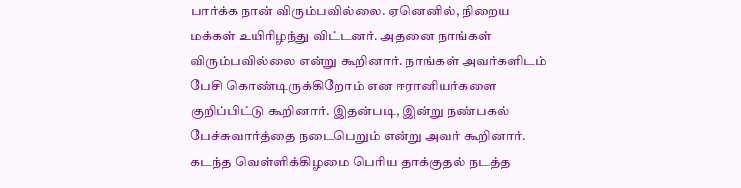பார்க்க நான் விரும்பவில்லை. ஏனெனில், நிறைய மக்கள் உயிரிழந்து விட்டனர். அதனை நாங்கள் விரும்பவில்லை என்று கூறினார். நாங்கள் அவர்களிடம் பேசி கொண்டிருக்கிறோம் என ஈரானியர்களை குறிப்பிட்டு கூறினார். இதன்படி, இன்று நண்பகல் பேச்சுவார்த்தை நடைபெறும் என்று அவர் கூறினார். கடந்த வெள்ளிக்கிழமை பெரிய தாக்குதல் நடத்த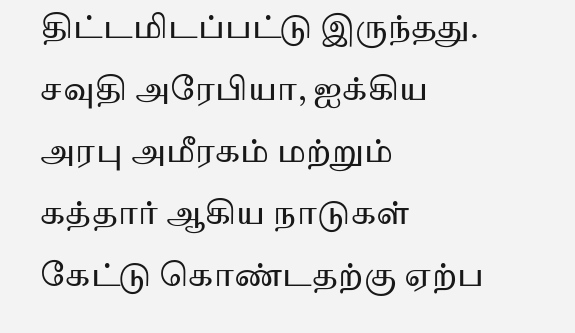திட்டமிடப்பட்டு இருந்தது. சவுதி அரேபியா, ஐக்கிய அரபு அமீரகம் மற்றும் கத்தார் ஆகிய நாடுகள் கேட்டு கொண்டதற்கு ஏற்ப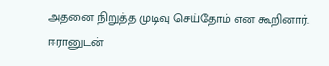அதனை நிறுத்த முடிவு செய்தோம் என கூறினார். ஈரானுடன்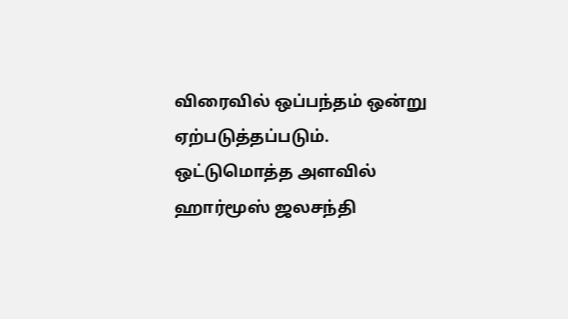விரைவில் ஒப்பந்தம் ஒன்று ஏற்படுத்தப்படும். ஒட்டுமொத்த அளவில் ஹார்மூஸ் ஜலசந்தி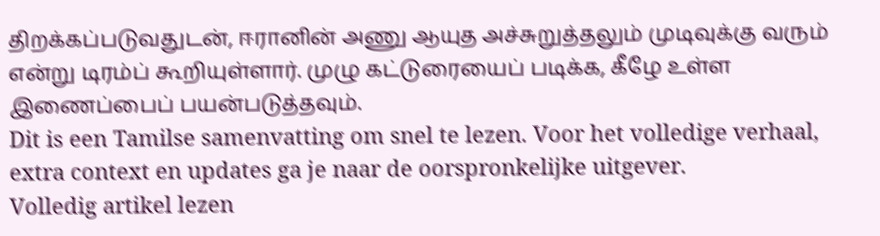திறக்கப்படுவதுடன், ஈரானின் அணு ஆயுத அச்சுறுத்தலும் முடிவுக்கு வரும் என்று டிரம்ப் கூறியுள்ளார். முழு கட்டுரையைப் படிக்க, கீழே உள்ள இணைப்பைப் பயன்படுத்தவும்.
Dit is een Tamilse samenvatting om snel te lezen. Voor het volledige verhaal, extra context en updates ga je naar de oorspronkelijke uitgever.
Volledig artikel lezen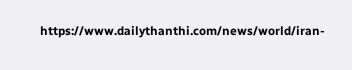https://www.dailythanthi.com/news/world/iran-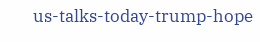us-talks-today-trump-hope